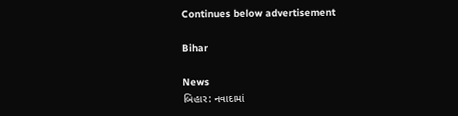Continues below advertisement

Bihar

News
બિહાર: નવાદામાં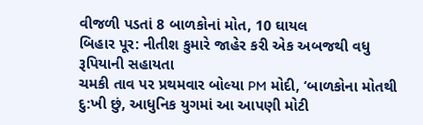વીજળી પડતાં 8 બાળકોનાં મોત, 10 ઘાયલ
બિહાર પૂર: નીતીશ કુમારે જાહેર કરી એક અબજથી વધુ રૂપિયાની સહાયતા
ચમકી તાવ પર પ્રથમવાર બોલ્યા PM મોદી, ‘બાળકોના મોતથી દુ:ખી છું, આધુનિક યુગમાં આ આપણી મોટી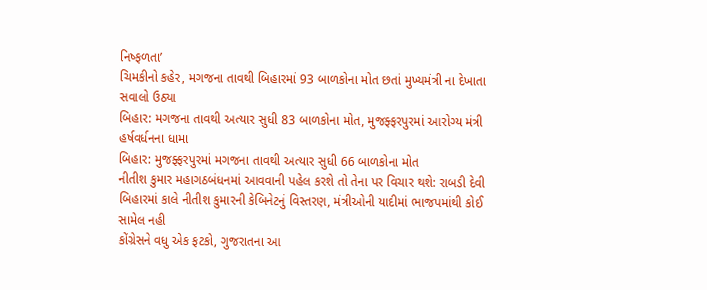નિષ્ફળતા’
ચિમકીનો કહેર, મગજના તાવથી બિહારમાં 93 બાળકોના મોત છતાં મુખ્યમંત્રી ના દેખાતા સવાલો ઉઠ્યા
બિહાર: મગજના તાવથી અત્યાર સુધી 83 બાળકોના મોત, મુજફ્ફરપુરમાં આરોગ્ય મંત્રી હર્ષવર્ધનના ધામા
બિહાર: મુજફ્ફરપુરમાં મગજના તાવથી અત્યાર સુધી 66 બાળકોના મોત
નીતીશ કુમાર મહાગઠબંધનમાં આવવાની પહેલ કરશે તો તેના પર વિચાર થશે: રાબડી દેવી
બિહારમાં કાલે નીતીશ કુમારની કેબિનેટનું વિસ્તરણ, મંત્રીઓની યાદીમાં ભાજપમાંથી કોઈ સામેલ નહી
કોંગ્રેસને વધુ એક ફટકો, ગુજરાતના આ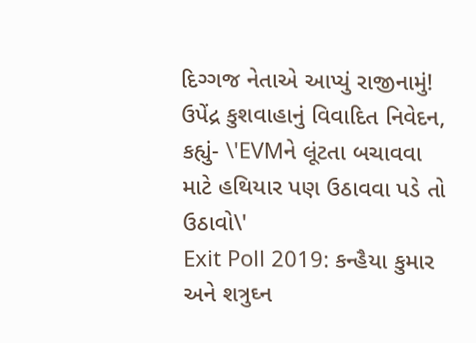દિગ્ગજ નેતાએ આપ્યું રાજીનામું!
ઉપેંદ્ર કુશવાહાનું વિવાદિત નિવેદન, કહ્યું- \'EVMને લૂંટતા બચાવવા માટે હથિયાર પણ ઉઠાવવા પડે તો ઉઠાવો\'
Exit Poll 2019: કન્હૈયા કુમાર અને શત્રુઘ્ન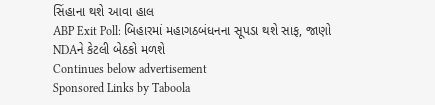સિંહાના થશે આવા હાલ
ABP Exit Poll: બિહારમાં મહાગઠબંધનના સૂપડા થશે સાફ, જાણો NDAને કેટલી બેઠકો મળશે
Continues below advertisement
Sponsored Links by Taboola